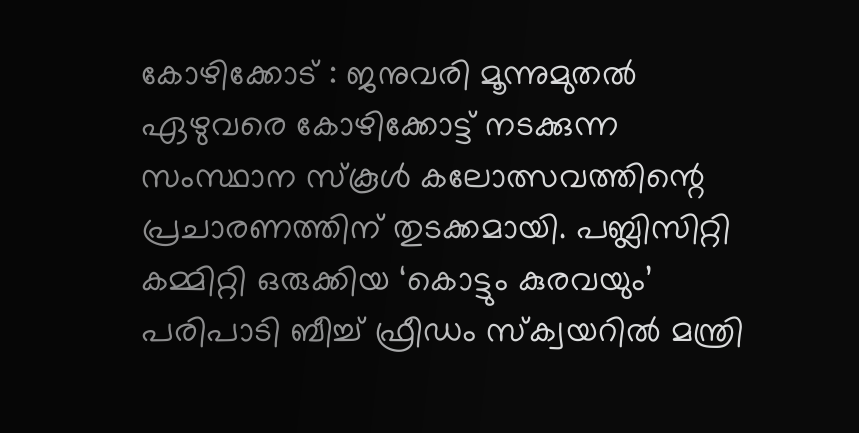കോഴിക്കോട് : ജനുവരി മൂന്നുമുതൽ ഏഴുവരെ കോഴിക്കോട്ട് നടക്കുന്ന സംസ്ഥാന സ്കൂൾ കലോത്സവത്തിന്റെ പ്രചാരണത്തിന് തുടക്കമായി. പബ്ലിസിറ്റി കമ്മിറ്റി ഒരുക്കിയ ‘കൊട്ടും കുരവയും’ പരിപാടി ബീച്ച് ഫ്രീഡം സ്ക്വയറിൽ മന്ത്രി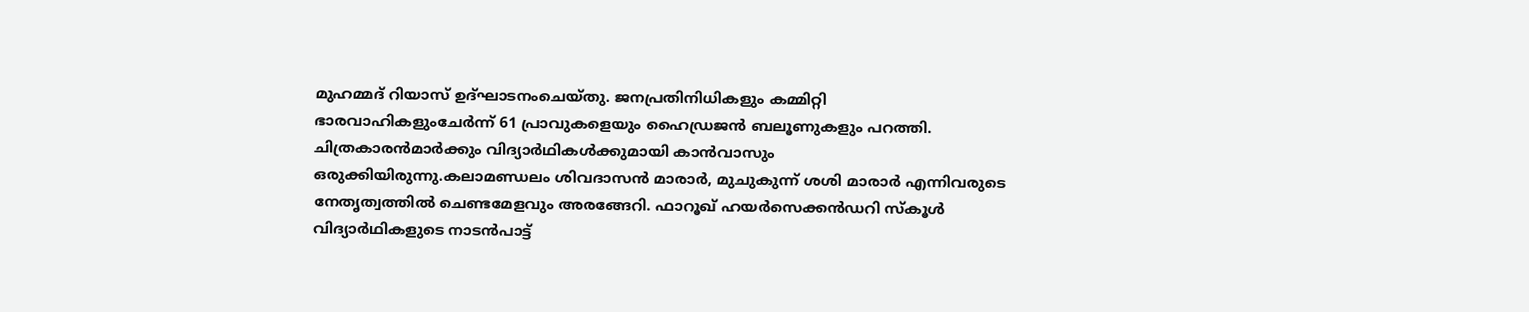മുഹമ്മദ് റിയാസ് ഉദ്ഘാടനംചെയ്തു. ജനപ്രതിനിധികളും കമ്മിറ്റി ഭാരവാഹികളുംചേർന്ന് 61 പ്രാവുകളെയും ഹൈഡ്രജൻ ബലൂണുകളും പറത്തി. ചിത്രകാരൻമാർക്കും വിദ്യാർഥികൾക്കുമായി കാൻവാസും ഒരുക്കിയിരുന്നു.കലാമണ്ഡലം ശിവദാസൻ മാരാർ, മുചുകുന്ന് ശശി മാരാർ എന്നിവരുടെ നേതൃത്വത്തിൽ ചെണ്ടമേളവും അരങ്ങേറി. ഫാറൂഖ് ഹയർസെക്കൻഡറി സ്കൂൾ വിദ്യാർഥികളുടെ നാടൻപാട്ട്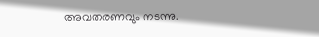അവതരണവും നടന്നു.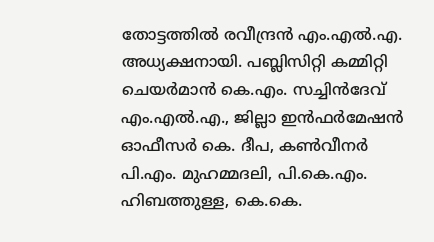തോട്ടത്തിൽ രവീന്ദ്രൻ എം.എൽ.എ. അധ്യക്ഷനായി. പബ്ലിസിറ്റി കമ്മിറ്റി ചെയർമാൻ കെ.എം. സച്ചിൻദേവ് എം.എൽ.എ., ജില്ലാ ഇൻഫർമേഷൻ ഓഫീസർ കെ. ദീപ, കൺവീനർ പി.എം. മുഹമ്മദലി, പി.കെ.എം. ഹിബത്തുള്ള, കെ.കെ.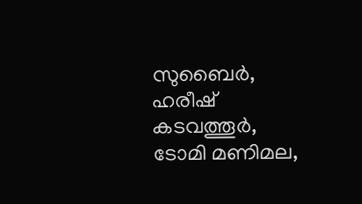സുബൈർ, ഹരീഷ് കടവത്തൂർ, ടോമി മണിമല,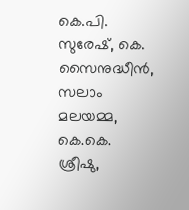കെ.പി. സുരേഷ്, കെ. സൈനുദ്ധീൻ, സലാം മലയമ്മ, കെ.കെ. ശ്രീഷു,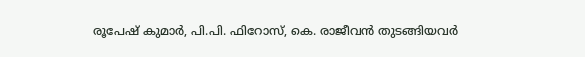രൂപേഷ് കുമാർ, പി.പി. ഫിറോസ്, കെ. രാജീവൻ തുടങ്ങിയവർ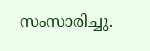സംസാരിച്ചു.